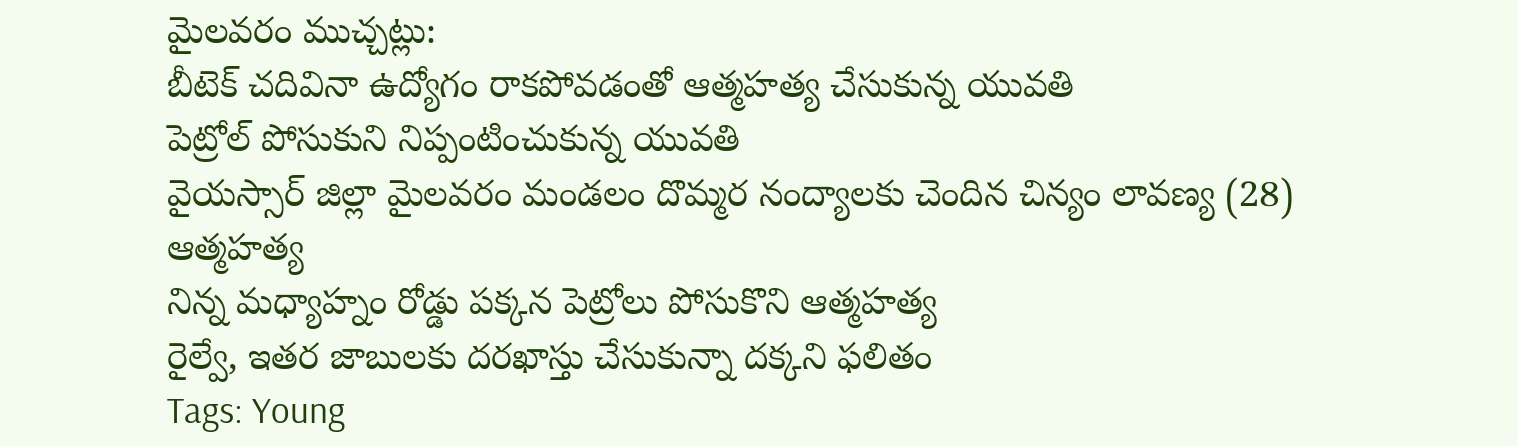మైలవరం ముచ్చట్లు:
బీటెక్ చదివినా ఉద్యోగం రాకపోవడంతో ఆత్మహత్య చేసుకున్న యువతి
పెట్రోల్ పోసుకుని నిప్పంటించుకున్న యువతి
వైయస్సార్ జిల్లా మైలవరం మండలం దొమ్మర నంద్యాలకు చెందిన చిన్యం లావణ్య (28) ఆత్మహత్య
నిన్న మధ్యాహ్నం రోడ్డు పక్కన పెట్రోలు పోసుకొని ఆత్మహత్య
రైల్వే, ఇతర జాబులకు దరఖాస్తు చేసుకున్నా దక్కని ఫలితం
Tags: Young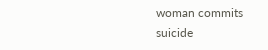woman commits suicide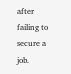after failing to secure a job.